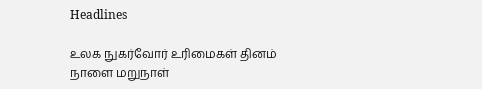Headlines

உலக நுகர்வோர் உரிமைகள் தினம் நாளை மறுநாள்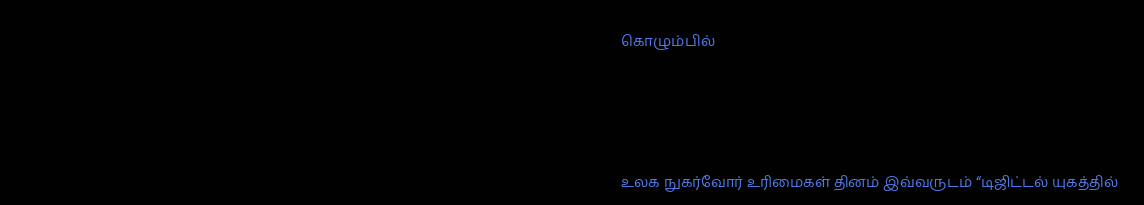கொழும்பில்





உலக நுகர்வோர் உரிமைகள் தினம் இவ்வருடம் “டிஜிட்டல் யுகத்தில்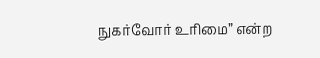நுகர்வோர் உரிமை” என்ற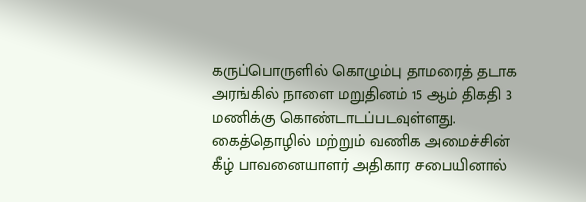கருப்பொருளில் கொழும்பு தாமரைத் தடாக அரங்கில் நாளை மறுதினம் 15 ஆம் திகதி 3 மணிக்கு கொண்டாடப்படவுள்ளது.
கைத்தொழில் மற்றும் வணிக அமைச்சின் கீழ் பாவனையாளர் அதிகார சபையினால்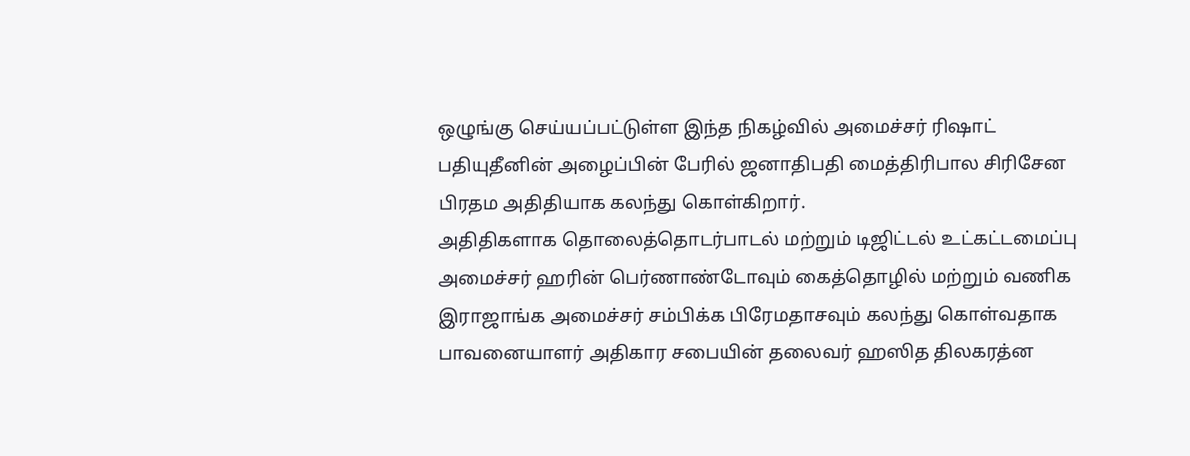ஒழுங்கு செய்யப்பட்டுள்ள இந்த நிகழ்வில் அமைச்சர் ரிஷாட் பதியுதீனின் அழைப்பின் பேரில் ஜனாதிபதி மைத்திரிபால சிரிசேன பிரதம அதிதியாக கலந்து கொள்கிறார்.
அதிதிகளாக தொலைத்தொடர்பாடல் மற்றும் டிஜிட்டல் உட்கட்டமைப்பு அமைச்சர் ஹரின் பெர்ணாண்டோவும் கைத்தொழில் மற்றும் வணிக இராஜாங்க அமைச்சர் சம்பிக்க பிரேமதாசவும் கலந்து கொள்வதாக பாவனையாளர் அதிகார சபையின் தலைவர் ஹஸித திலகரத்ன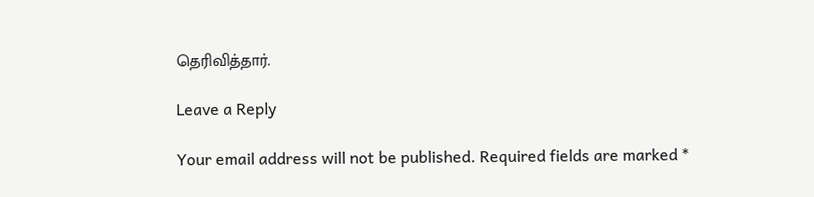தெரிவித்தார்.

Leave a Reply

Your email address will not be published. Required fields are marked *